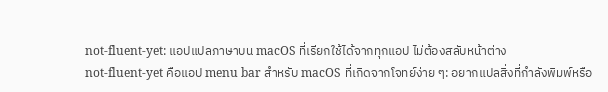not-fluent-yet: แอปแปลภาษาบน macOS ที่เรียกใช้ได้จากทุกแอป ไม่ต้องสลับหน้าต่าง
not-fluent-yet คือแอป menu bar สำหรับ macOS ที่เกิดจากโจทย์ง่าย ๆ: อยากแปลสิ่งที่กำลังพิมพ์หรือ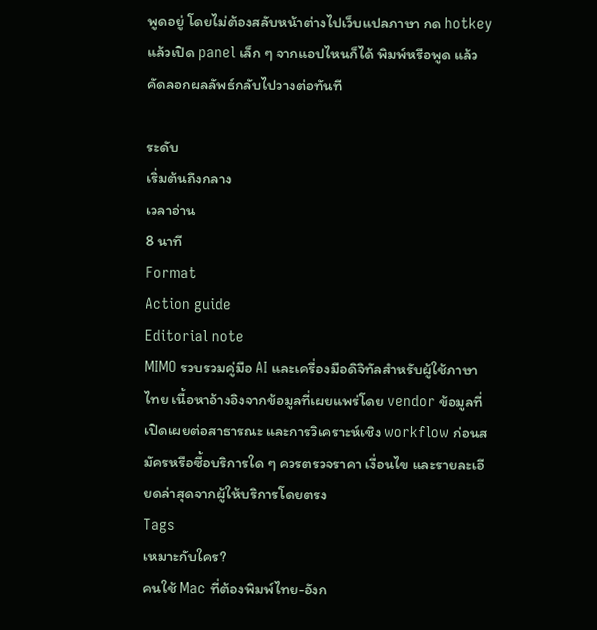พูดอยู่ โดยไม่ต้องสลับหน้าต่างไปเว็บแปลภาษา กด hotkey แล้วเปิด panel เล็ก ๆ จากแอปไหนก็ได้ พิมพ์หรือพูด แล้วคัดลอกผลลัพธ์กลับไปวางต่อทันที

ระดับ
เริ่มต้นถึงกลาง
เวลาอ่าน
8 นาที
Format
Action guide
Editorial note
MIMO รวบรวมคู่มือ AI และเครื่องมือดิจิทัลสำหรับผู้ใช้ภาษาไทย เนื้อหาอ้างอิงจากข้อมูลที่เผยแพร่โดย vendor ข้อมูลที่เปิดเผยต่อสาธารณะ และการวิเคราะห์เชิง workflow ก่อนสมัครหรือซื้อบริการใด ๆ ควรตรวจราคา เงื่อนไข และรายละเอียดล่าสุดจากผู้ให้บริการโดยตรง
Tags
เหมาะกับใคร?
คนใช้ Mac ที่ต้องพิมพ์ไทย-อังก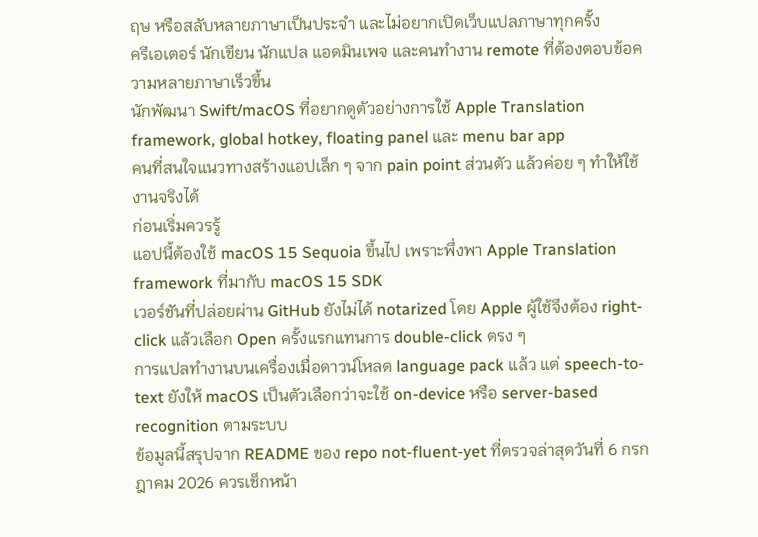ฤษ หรือสลับหลายภาษาเป็นประจำ และไม่อยากเปิดเว็บแปลภาษาทุกครั้ง
ครีเอเตอร์ นักเขียน นักแปล แอดมินเพจ และคนทำงาน remote ที่ต้องตอบข้อความหลายภาษาเร็วขึ้น
นักพัฒนา Swift/macOS ที่อยากดูตัวอย่างการใช้ Apple Translation framework, global hotkey, floating panel และ menu bar app
คนที่สนใจแนวทางสร้างแอปเล็ก ๆ จาก pain point ส่วนตัว แล้วค่อย ๆ ทำให้ใช้งานจริงได้
ก่อนเริ่มควรรู้
แอปนี้ต้องใช้ macOS 15 Sequoia ขึ้นไป เพราะพึ่งพา Apple Translation framework ที่มากับ macOS 15 SDK
เวอร์ชันที่ปล่อยผ่าน GitHub ยังไม่ได้ notarized โดย Apple ผู้ใช้จึงต้อง right-click แล้วเลือก Open ครั้งแรกแทนการ double-click ตรง ๆ
การแปลทำงานบนเครื่องเมื่อดาวน์โหลด language pack แล้ว แต่ speech-to-text ยังให้ macOS เป็นตัวเลือกว่าจะใช้ on-device หรือ server-based recognition ตามระบบ
ข้อมูลนี้สรุปจาก README ของ repo not-fluent-yet ที่ตรวจล่าสุดวันที่ 6 กรกฎาคม 2026 ควรเช็กหน้า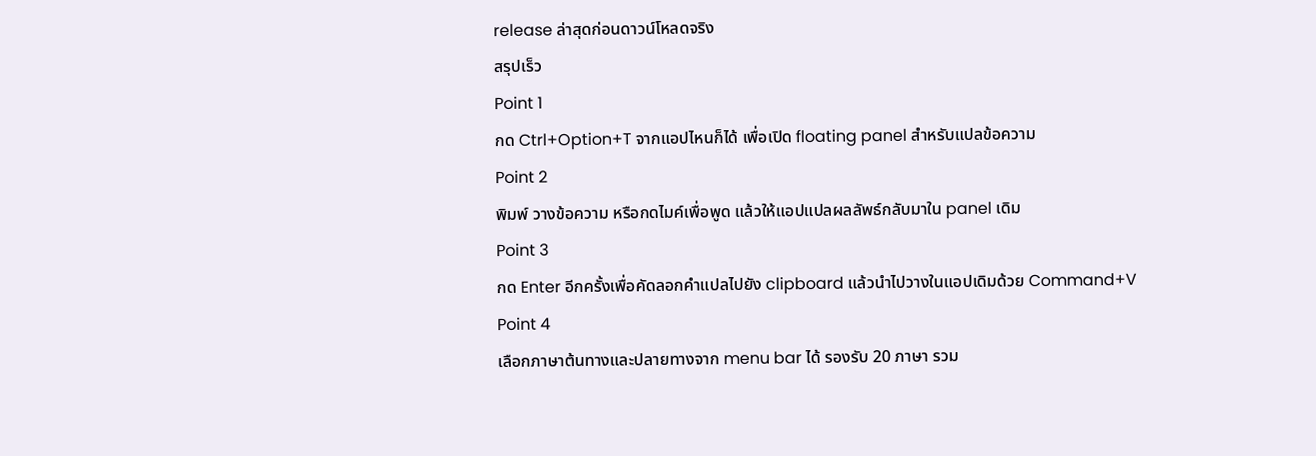release ล่าสุดก่อนดาวน์โหลดจริง
สรุปเร็ว
Point 1
กด Ctrl+Option+T จากแอปไหนก็ได้ เพื่อเปิด floating panel สำหรับแปลข้อความ
Point 2
พิมพ์ วางข้อความ หรือกดไมค์เพื่อพูด แล้วให้แอปแปลผลลัพธ์กลับมาใน panel เดิม
Point 3
กด Enter อีกครั้งเพื่อคัดลอกคำแปลไปยัง clipboard แล้วนำไปวางในแอปเดิมด้วย Command+V
Point 4
เลือกภาษาต้นทางและปลายทางจาก menu bar ได้ รองรับ 20 ภาษา รวม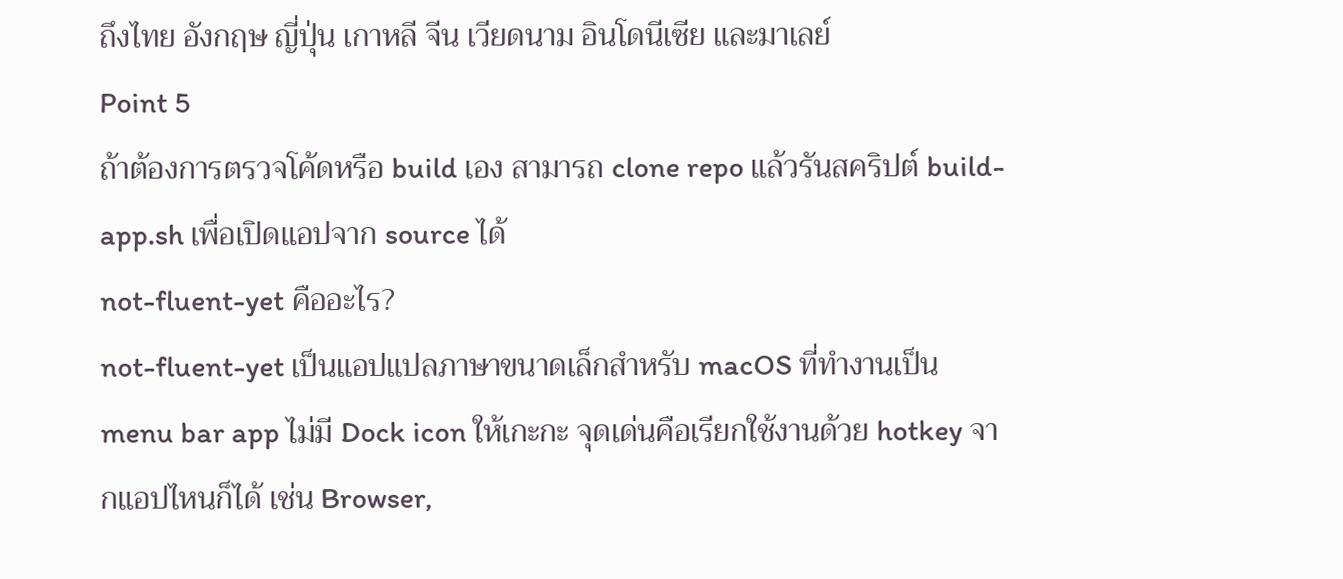ถึงไทย อังกฤษ ญี่ปุ่น เกาหลี จีน เวียดนาม อินโดนีเซีย และมาเลย์
Point 5
ถ้าต้องการตรวจโค้ดหรือ build เอง สามารถ clone repo แล้วรันสคริปต์ build-app.sh เพื่อเปิดแอปจาก source ได้
not-fluent-yet คืออะไร?
not-fluent-yet เป็นแอปแปลภาษาขนาดเล็กสำหรับ macOS ที่ทำงานเป็น menu bar app ไม่มี Dock icon ให้เกะกะ จุดเด่นคือเรียกใช้งานด้วย hotkey จากแอปไหนก็ได้ เช่น Browser,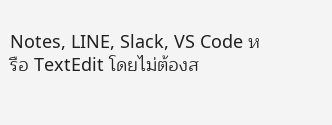Notes, LINE, Slack, VS Code หรือ TextEdit โดยไม่ต้องส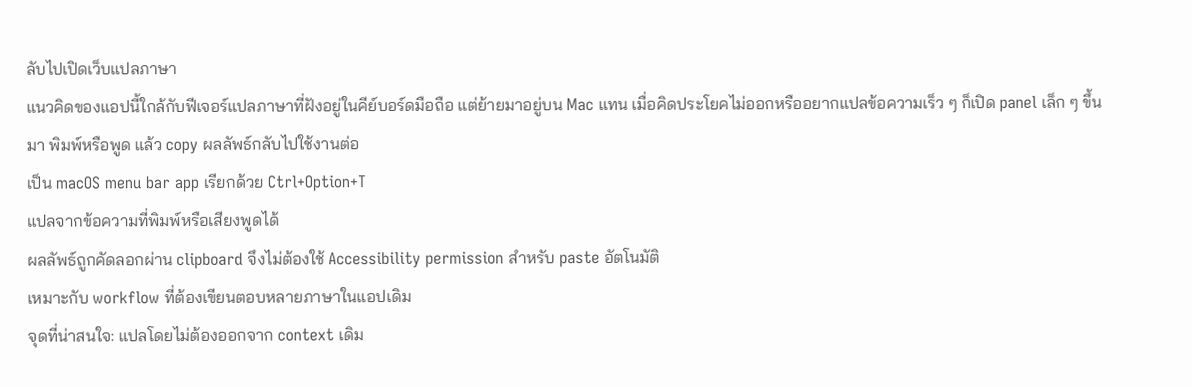ลับไปเปิดเว็บแปลภาษา
แนวคิดของแอปนี้ใกล้กับฟีเจอร์แปลภาษาที่ฝังอยู่ในคีย์บอร์ดมือถือ แต่ย้ายมาอยู่บน Mac แทน เมื่อคิดประโยคไม่ออกหรืออยากแปลข้อความเร็ว ๆ ก็เปิด panel เล็ก ๆ ขึ้นมา พิมพ์หรือพูด แล้ว copy ผลลัพธ์กลับไปใช้งานต่อ
เป็น macOS menu bar app เรียกด้วย Ctrl+Option+T
แปลจากข้อความที่พิมพ์หรือเสียงพูดได้
ผลลัพธ์ถูกคัดลอกผ่าน clipboard จึงไม่ต้องใช้ Accessibility permission สำหรับ paste อัตโนมัติ
เหมาะกับ workflow ที่ต้องเขียนตอบหลายภาษาในแอปเดิม
จุดที่น่าสนใจ: แปลโดยไม่ต้องออกจาก context เดิม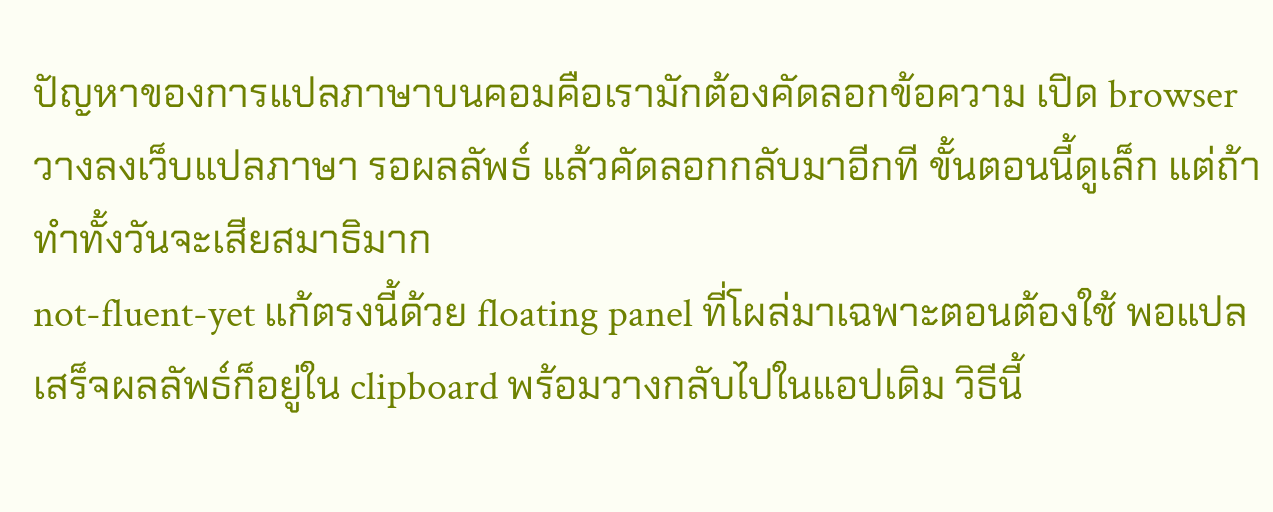ปัญหาของการแปลภาษาบนคอมคือเรามักต้องคัดลอกข้อความ เปิด browser วางลงเว็บแปลภาษา รอผลลัพธ์ แล้วคัดลอกกลับมาอีกที ขั้นตอนนี้ดูเล็ก แต่ถ้าทำทั้งวันจะเสียสมาธิมาก
not-fluent-yet แก้ตรงนี้ด้วย floating panel ที่โผล่มาเฉพาะตอนต้องใช้ พอแปลเสร็จผลลัพธ์ก็อยู่ใน clipboard พร้อมวางกลับไปในแอปเดิม วิธีนี้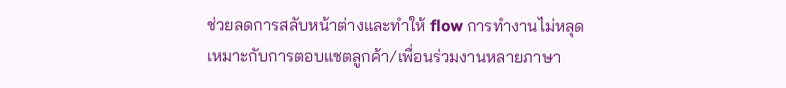ช่วยลดการสลับหน้าต่างและทำให้ flow การทำงานไม่หลุด
เหมาะกับการตอบแชตลูกค้า/เพื่อนร่วมงานหลายภาษา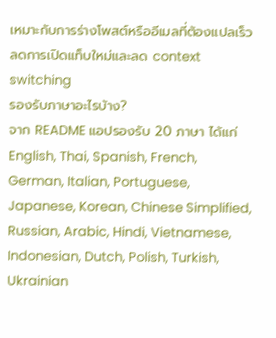เหมาะกับการร่างโพสต์หรืออีเมลที่ต้องแปลเร็ว
ลดการเปิดแท็บใหม่และลด context switching
รองรับภาษาอะไรบ้าง?
จาก README แอปรองรับ 20 ภาษา ได้แก่ English, Thai, Spanish, French, German, Italian, Portuguese, Japanese, Korean, Chinese Simplified, Russian, Arabic, Hindi, Vietnamese, Indonesian, Dutch, Polish, Turkish, Ukrainian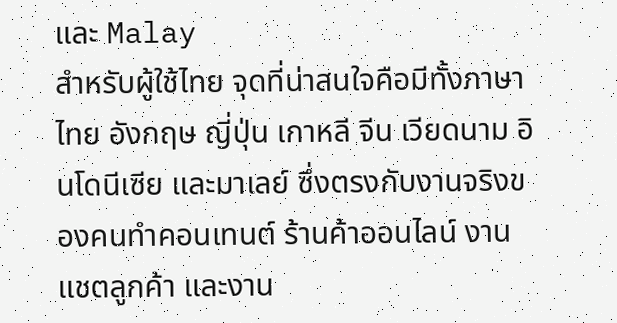และ Malay
สำหรับผู้ใช้ไทย จุดที่น่าสนใจคือมีทั้งภาษาไทย อังกฤษ ญี่ปุ่น เกาหลี จีน เวียดนาม อินโดนีเซีย และมาเลย์ ซึ่งตรงกับงานจริงของคนทำคอนเทนต์ ร้านค้าออนไลน์ งานแชตลูกค้า และงาน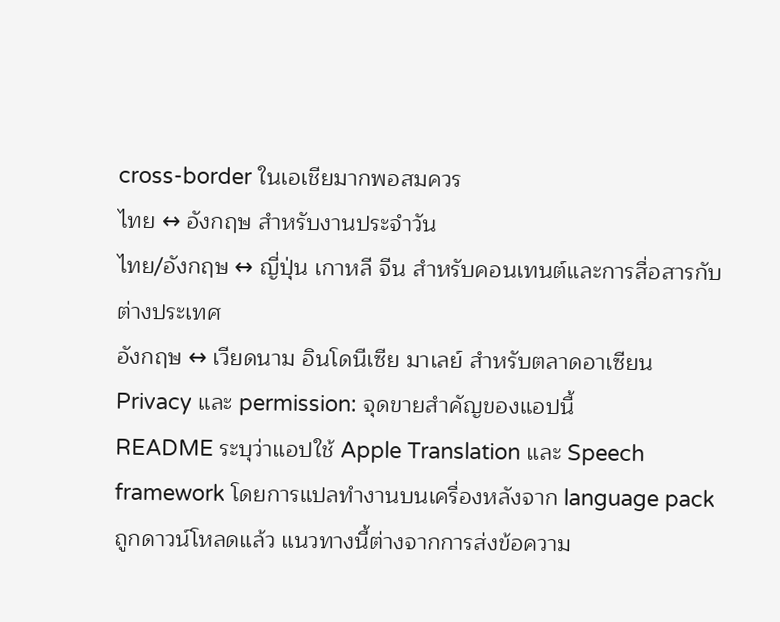cross-border ในเอเชียมากพอสมควร
ไทย ↔ อังกฤษ สำหรับงานประจำวัน
ไทย/อังกฤษ ↔ ญี่ปุ่น เกาหลี จีน สำหรับคอนเทนต์และการสื่อสารกับต่างประเทศ
อังกฤษ ↔ เวียดนาม อินโดนีเซีย มาเลย์ สำหรับตลาดอาเซียน
Privacy และ permission: จุดขายสำคัญของแอปนี้
README ระบุว่าแอปใช้ Apple Translation และ Speech framework โดยการแปลทำงานบนเครื่องหลังจาก language pack ถูกดาวน์โหลดแล้ว แนวทางนี้ต่างจากการส่งข้อความ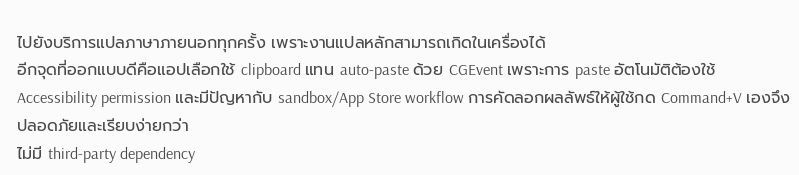ไปยังบริการแปลภาษาภายนอกทุกครั้ง เพราะงานแปลหลักสามารถเกิดในเครื่องได้
อีกจุดที่ออกแบบดีคือแอปเลือกใช้ clipboard แทน auto-paste ด้วย CGEvent เพราะการ paste อัตโนมัติต้องใช้ Accessibility permission และมีปัญหากับ sandbox/App Store workflow การคัดลอกผลลัพธ์ให้ผู้ใช้กด Command+V เองจึงปลอดภัยและเรียบง่ายกว่า
ไม่มี third-party dependency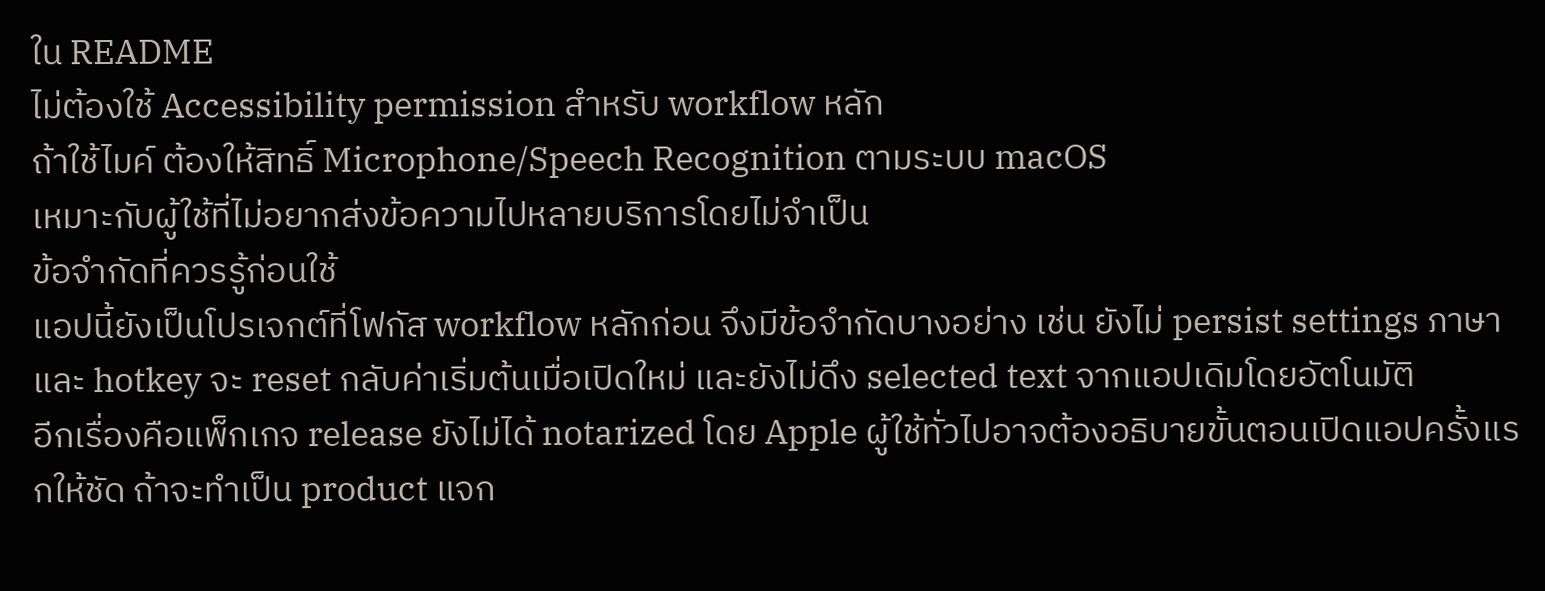ใน README
ไม่ต้องใช้ Accessibility permission สำหรับ workflow หลัก
ถ้าใช้ไมค์ ต้องให้สิทธิ์ Microphone/Speech Recognition ตามระบบ macOS
เหมาะกับผู้ใช้ที่ไม่อยากส่งข้อความไปหลายบริการโดยไม่จำเป็น
ข้อจำกัดที่ควรรู้ก่อนใช้
แอปนี้ยังเป็นโปรเจกต์ที่โฟกัส workflow หลักก่อน จึงมีข้อจำกัดบางอย่าง เช่น ยังไม่ persist settings ภาษาและ hotkey จะ reset กลับค่าเริ่มต้นเมื่อเปิดใหม่ และยังไม่ดึง selected text จากแอปเดิมโดยอัตโนมัติ
อีกเรื่องคือแพ็กเกจ release ยังไม่ได้ notarized โดย Apple ผู้ใช้ทั่วไปอาจต้องอธิบายขั้นตอนเปิดแอปครั้งแรกให้ชัด ถ้าจะทำเป็น product แจก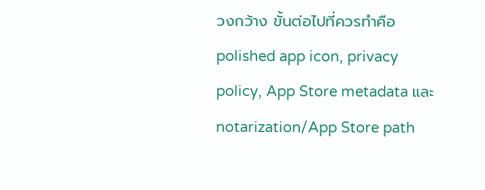วงกว้าง ขั้นต่อไปที่ควรทำคือ polished app icon, privacy policy, App Store metadata และ notarization/App Store path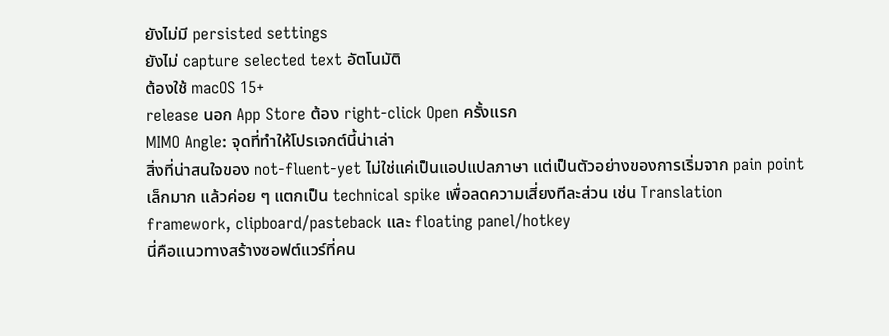ยังไม่มี persisted settings
ยังไม่ capture selected text อัตโนมัติ
ต้องใช้ macOS 15+
release นอก App Store ต้อง right-click Open ครั้งแรก
MIMO Angle: จุดที่ทำให้โปรเจกต์นี้น่าเล่า
สิ่งที่น่าสนใจของ not-fluent-yet ไม่ใช่แค่เป็นแอปแปลภาษา แต่เป็นตัวอย่างของการเริ่มจาก pain point เล็กมาก แล้วค่อย ๆ แตกเป็น technical spike เพื่อลดความเสี่ยงทีละส่วน เช่น Translation framework, clipboard/pasteback และ floating panel/hotkey
นี่คือแนวทางสร้างซอฟต์แวร์ที่คน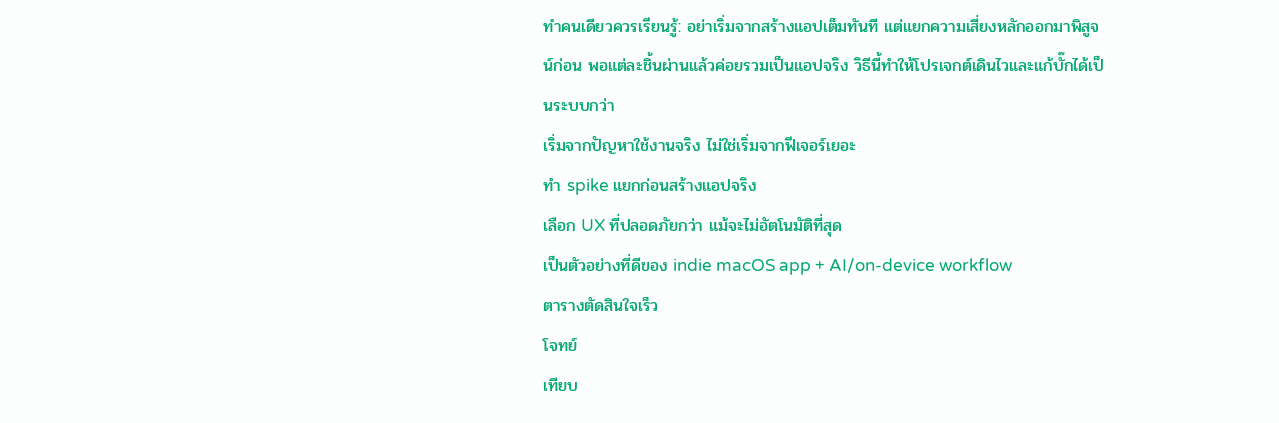ทำคนเดียวควรเรียนรู้: อย่าเริ่มจากสร้างแอปเต็มทันที แต่แยกความเสี่ยงหลักออกมาพิสูจน์ก่อน พอแต่ละชิ้นผ่านแล้วค่อยรวมเป็นแอปจริง วิธีนี้ทำให้โปรเจกต์เดินไวและแก้บั๊กได้เป็นระบบกว่า
เริ่มจากปัญหาใช้งานจริง ไม่ใช่เริ่มจากฟีเจอร์เยอะ
ทำ spike แยกก่อนสร้างแอปจริง
เลือก UX ที่ปลอดภัยกว่า แม้จะไม่อัตโนมัติที่สุด
เป็นตัวอย่างที่ดีของ indie macOS app + AI/on-device workflow
ตารางตัดสินใจเร็ว
โจทย์
เทียบ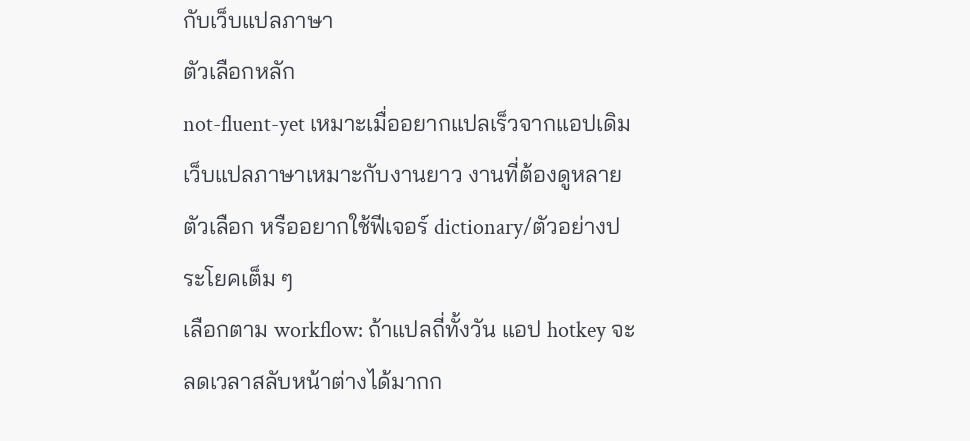กับเว็บแปลภาษา
ตัวเลือกหลัก
not-fluent-yet เหมาะเมื่ออยากแปลเร็วจากแอปเดิม
เว็บแปลภาษาเหมาะกับงานยาว งานที่ต้องดูหลายตัวเลือก หรืออยากใช้ฟีเจอร์ dictionary/ตัวอย่างประโยคเต็ม ๆ
เลือกตาม workflow: ถ้าแปลถี่ทั้งวัน แอป hotkey จะลดเวลาสลับหน้าต่างได้มากก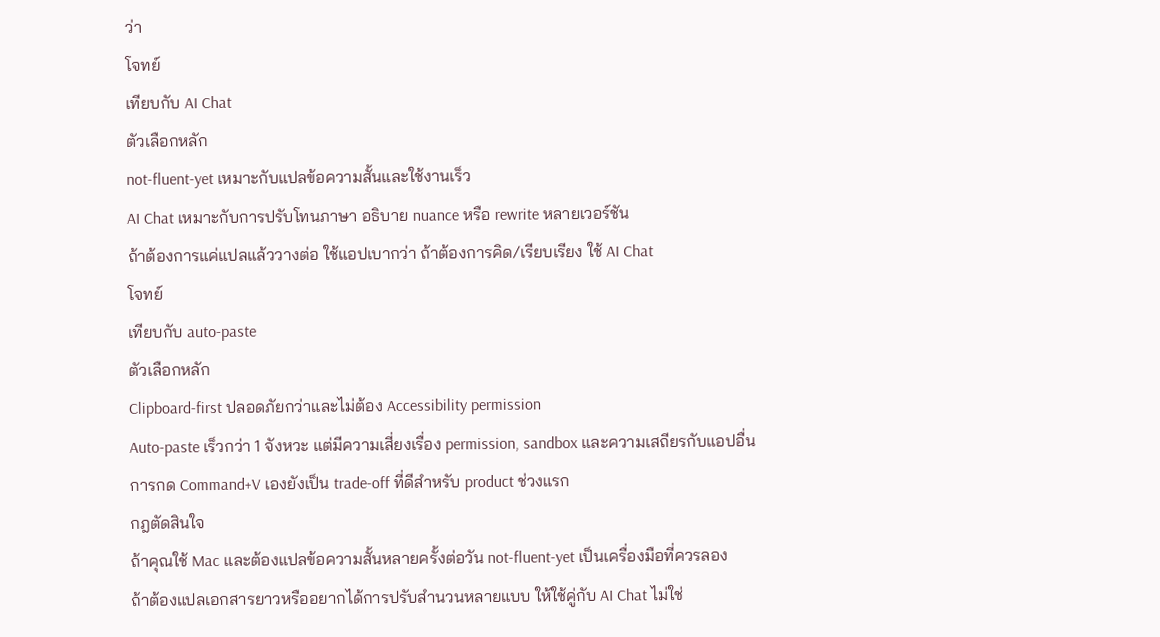ว่า
โจทย์
เทียบกับ AI Chat
ตัวเลือกหลัก
not-fluent-yet เหมาะกับแปลข้อความสั้นและใช้งานเร็ว
AI Chat เหมาะกับการปรับโทนภาษา อธิบาย nuance หรือ rewrite หลายเวอร์ชัน
ถ้าต้องการแค่แปลแล้ววางต่อ ใช้แอปเบากว่า ถ้าต้องการคิด/เรียบเรียง ใช้ AI Chat
โจทย์
เทียบกับ auto-paste
ตัวเลือกหลัก
Clipboard-first ปลอดภัยกว่าและไม่ต้อง Accessibility permission
Auto-paste เร็วกว่า 1 จังหวะ แต่มีความเสี่ยงเรื่อง permission, sandbox และความเสถียรกับแอปอื่น
การกด Command+V เองยังเป็น trade-off ที่ดีสำหรับ product ช่วงแรก
กฎตัดสินใจ
ถ้าคุณใช้ Mac และต้องแปลข้อความสั้นหลายครั้งต่อวัน not-fluent-yet เป็นเครื่องมือที่ควรลอง
ถ้าต้องแปลเอกสารยาวหรืออยากได้การปรับสำนวนหลายแบบ ให้ใช้คู่กับ AI Chat ไม่ใช่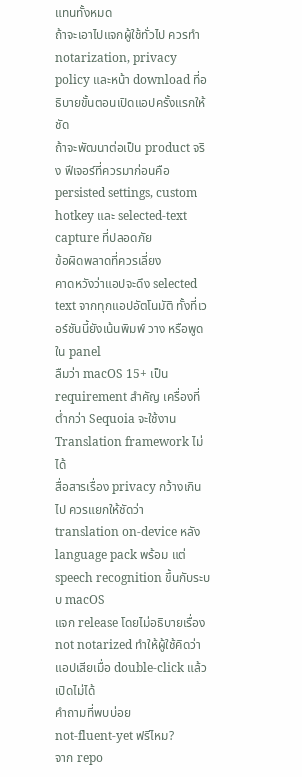แทนทั้งหมด
ถ้าจะเอาไปแจกผู้ใช้ทั่วไป ควรทำ notarization, privacy policy และหน้า download ที่อธิบายขั้นตอนเปิดแอปครั้งแรกให้ชัด
ถ้าจะพัฒนาต่อเป็น product จริง ฟีเจอร์ที่ควรมาก่อนคือ persisted settings, custom hotkey และ selected-text capture ที่ปลอดภัย
ข้อผิดพลาดที่ควรเลี่ยง
คาดหวังว่าแอปจะดึง selected text จากทุกแอปอัตโนมัติ ทั้งที่เวอร์ชันนี้ยังเน้นพิมพ์ วาง หรือพูดใน panel
ลืมว่า macOS 15+ เป็น requirement สำคัญ เครื่องที่ต่ำกว่า Sequoia จะใช้งาน Translation framework ไม่ได้
สื่อสารเรื่อง privacy กว้างเกินไป ควรแยกให้ชัดว่า translation on-device หลัง language pack พร้อม แต่ speech recognition ขึ้นกับระบบ macOS
แจก release โดยไม่อธิบายเรื่อง not notarized ทำให้ผู้ใช้คิดว่าแอปเสียเมื่อ double-click แล้วเปิดไม่ได้
คำถามที่พบบ่อย
not-fluent-yet ฟรีไหม?
จาก repo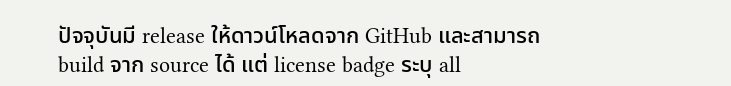ปัจจุบันมี release ให้ดาวน์โหลดจาก GitHub และสามารถ build จาก source ได้ แต่ license badge ระบุ all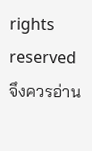rights reserved จึงควรอ่าน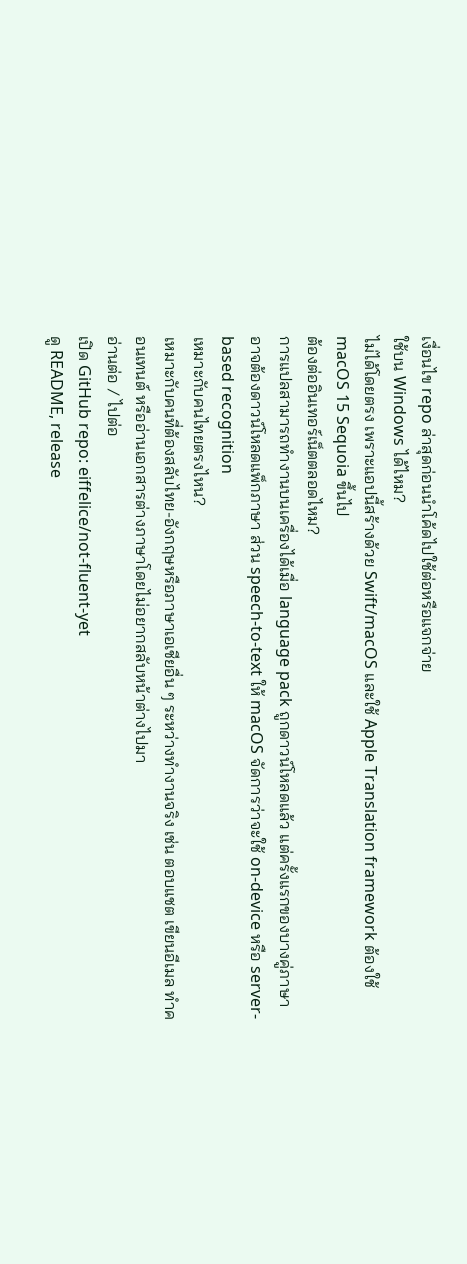เงื่อนไข repo ล่าสุดก่อนนำโค้ดไปใช้ต่อหรือแจกจ่าย
ใช้บน Windows ได้ไหม?
ไม่ได้โดยตรง เพราะแอปนี้สร้างด้วย Swift/macOS และใช้ Apple Translation framework ต้องใช้ macOS 15 Sequoia ขึ้นไป
ต้องต่ออินเทอร์เน็ตตลอดไหม?
การแปลสามารถทำงานบนเครื่องได้เมื่อ language pack ถูกดาวน์โหลดแล้ว แต่ครั้งแรกของบางคู่ภาษาอาจต้องดาวน์โหลดแพ็กภาษา ส่วน speech-to-text ให้ macOS จัดการว่าจะใช้ on-device หรือ server-based recognition
เหมาะกับคนไทยตรงไหน?
เหมาะกับคนที่ต้องสลับไทย-อังกฤษหรือภาษาเอเชียอื่น ๆ ระหว่างทำงานจริง เช่น ตอบแชต เขียนอีเมล ทำคอนเทนต์ หรืออ่านเอกสารต่างภาษาโดยไม่อยากสลับหน้าต่างไปมา
อ่านต่อ / ไปต่อ
เปิด GitHub repo: eiffelice/not-fluent-yet
ดู README, release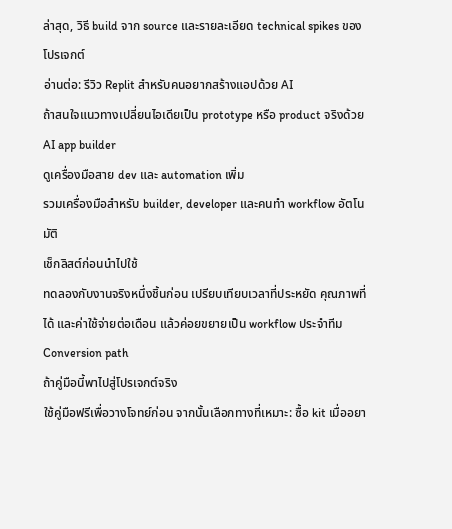ล่าสุด, วิธี build จาก source และรายละเอียด technical spikes ของโปรเจกต์
อ่านต่อ: รีวิว Replit สำหรับคนอยากสร้างแอปด้วย AI
ถ้าสนใจแนวทางเปลี่ยนไอเดียเป็น prototype หรือ product จริงด้วย AI app builder
ดูเครื่องมือสาย dev และ automation เพิ่ม
รวมเครื่องมือสำหรับ builder, developer และคนทำ workflow อัตโนมัติ
เช็กลิสต์ก่อนนำไปใช้
ทดลองกับงานจริงหนึ่งชิ้นก่อน เปรียบเทียบเวลาที่ประหยัด คุณภาพที่ได้ และค่าใช้จ่ายต่อเดือน แล้วค่อยขยายเป็น workflow ประจำทีม
Conversion path
ถ้าคู่มือนี้พาไปสู่โปรเจกต์จริง
ใช้คู่มือฟรีเพื่อวางโจทย์ก่อน จากนั้นเลือกทางที่เหมาะ: ซื้อ kit เมื่ออยา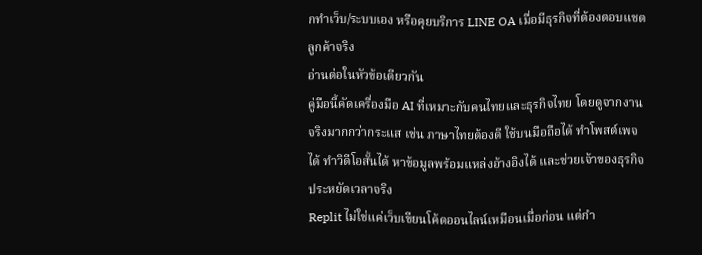กทำเว็บ/ระบบเอง หรือคุยบริการ LINE OA เมื่อมีธุรกิจที่ต้องตอบแชตลูกค้าจริง
อ่านต่อในหัวข้อเดียวกัน
คู่มือนี้คัดเครื่องมือ AI ที่เหมาะกับคนไทยและธุรกิจไทย โดยดูจากงานจริงมากกว่ากระแส เช่น ภาษาไทยต้องดี ใช้บนมือถือได้ ทำโพสต์เพจได้ ทำวิดีโอสั้นได้ หาข้อมูลพร้อมแหล่งอ้างอิงได้ และช่วยเจ้าของธุรกิจประหยัดเวลาจริง
Replit ไม่ใช่แค่เว็บเขียนโค้ดออนไลน์เหมือนเมื่อก่อน แต่กำ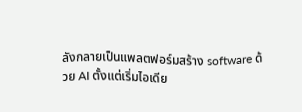ลังกลายเป็นแพลตฟอร์มสร้าง software ด้วย AI ตั้งแต่เริ่มไอเดีย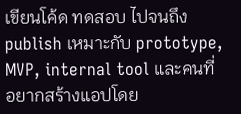เขียนโค้ด ทดสอบ ไปจนถึง publish เหมาะกับ prototype, MVP, internal tool และคนที่อยากสร้างแอปโดย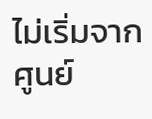ไม่เริ่มจากศูนย์